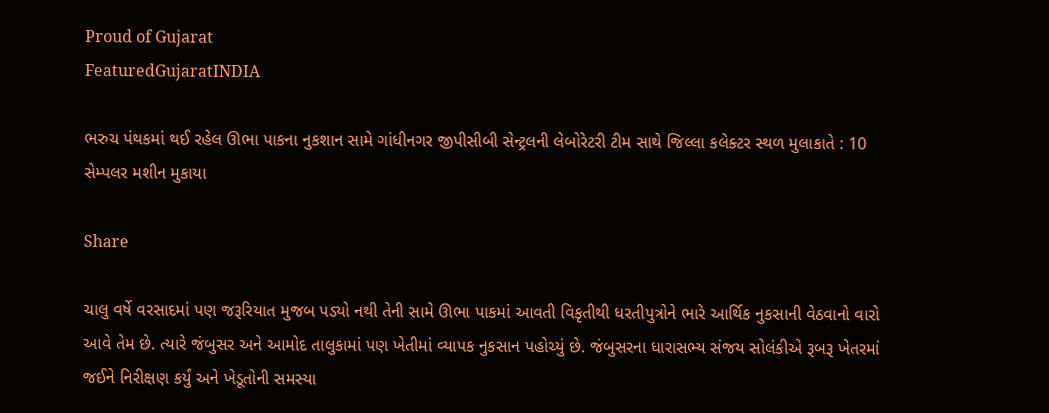Proud of Gujarat
FeaturedGujaratINDIA

ભરુચ પંથકમાં થઈ રહેલ ઊભા પાકના નુકશાન સામે ગાંધીનગર જીપીસીબી સેન્ટ્રલની લેબોરેટરી ટીમ સાથે જિલ્લા કલેક્ટર સ્થળ મુલાકાતે : 10 સેમ્પલર મશીન મુકાયા

Share

ચાલુ વર્ષે વરસાદમાં પણ જરૂરિયાત મુજબ પડ્યો નથી તેની સામે ઊભા પાકમાં આવતી વિકૃતીથી ધરતીપુત્રોને ભારે આર્થિક નુકસાની વેઠવાનો વારો આવે તેમ છે. ત્યારે જંબુસર અને આમોદ તાલુકામાં પણ ખેતીમાં વ્યાપક નુકસાન પહોચ્યું છે. જંબુસરના ધારાસભ્ય સંજય સોલંકીએ રૂબરૂ ખેતરમાં જઈને નિરીક્ષણ કર્યું અને ખેડૂતોની સમસ્યા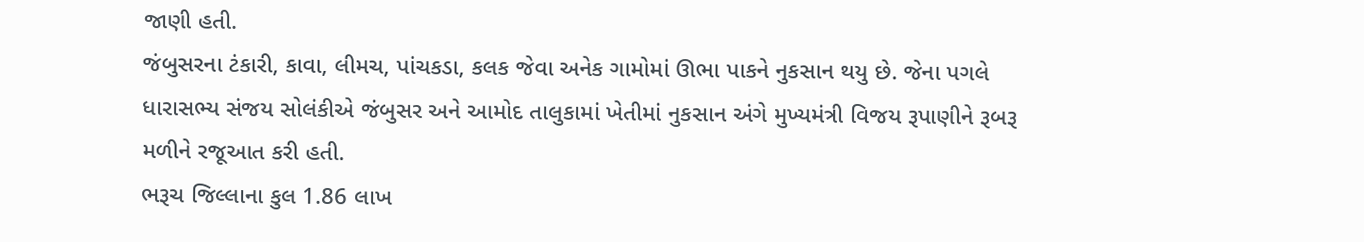જાણી હતી.
જંબુસરના ટંકારી, કાવા, લીમચ, પાંચકડા, કલક જેવા અનેક ગામોમાં ઊભા પાકને નુકસાન થયુ છે. જેના પગલે ધારાસભ્ય સંજય સોલંકીએ જંબુસર અને આમોદ તાલુકામાં ખેતીમાં નુકસાન અંગે મુખ્યમંત્રી વિજય રૂપાણીને રૂબરૂ મળીને રજૂઆત કરી હતી.
ભરૂચ જિલ્લાના કુલ 1.86 લાખ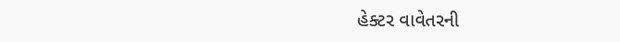હેક્ટર વાવેતરની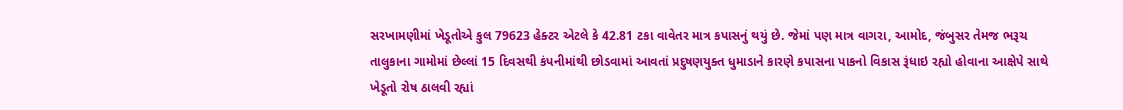સરખામણીમાં ખેડૂતોએ કુલ 79623 હેક્ટર એટલે કે 42.81 ટકા વાવેતર માત્ર કપાસનું થયું છે. જેમાં પણ માત્ર વાગરા, આમોદ, જંબુસર તેમજ ભરૂચ તાલુકાના ગામોમાં છેલ્લાં 15 દિવસથી કંપનીમાંથી છોડવામાં આવતાં પ્રદુષણયુક્ત ધુમાડાને કારણે કપાસના પાકનો વિકાસ રૂંધાઇ રહ્યો હોવાના આક્ષેપે સાથે ખેડૂતો રોષ ઠાલવી રહ્યાં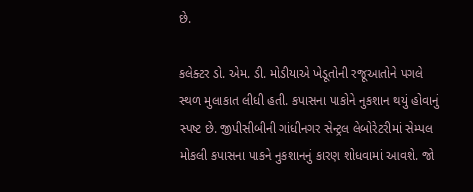છે.

કલેક્ટર ડો. એમ. ડી. મોડીયાએ ખેડૂતોની રજૂઆતોને પગલે સ્થળ મુલાકાત લીધી હતી. કપાસના પાકોને નુકશાન થયું હોવાનું સ્પષ્ટ છે. જીપીસીબીની ગાંધીનગર સેન્ટ્રલ લેબોરેટરીમાં સેમ્પલ મોકલી કપાસના પાકને નુકશાનનું કારણ શોધવામાં આવશે. જો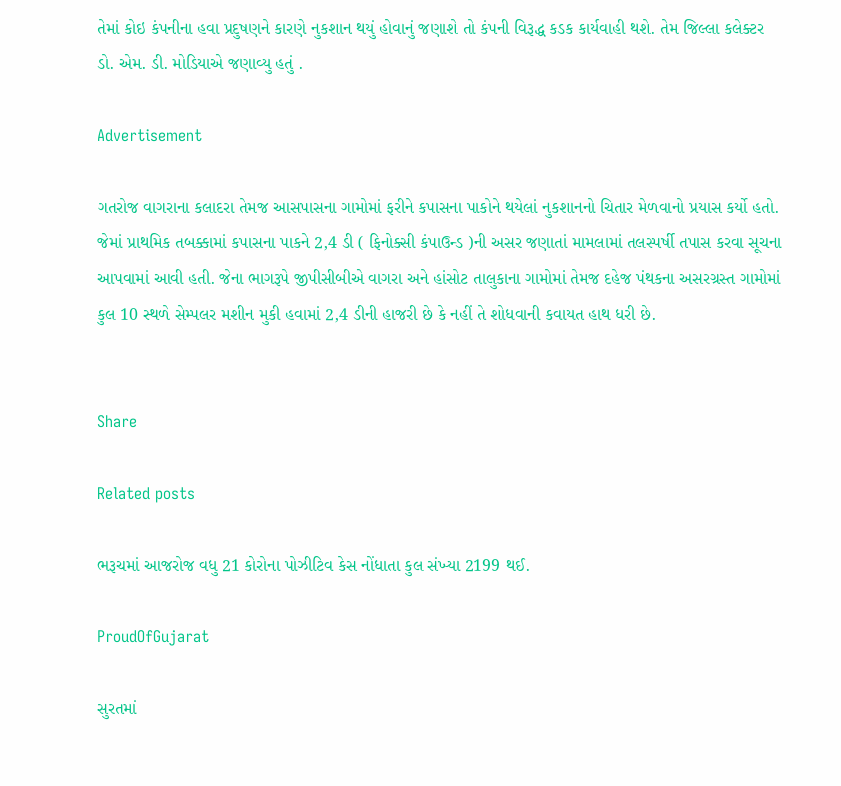તેમાં કોઇ કંપનીના હવા પ્રદુષણને કારણે નુકશાન થયું હોવાનું જણાશે તો કંપની વિરૂદ્ધ કડક કાર્યવાહી થશે. તેમ જિલ્લા કલેક્ટર ડો. એમ. ડી. મોડિયાએ જણાવ્યુ હતું .

Advertisement

ગતરોજ વાગરાના કલાદરા તેમજ આસપાસના ગામોમાં ફરીને કપાસના પાકોને થયેલાં નુકશાનનો ચિતાર મેળવાનો પ્રયાસ કર્યો હતો. જેમાં પ્રાથમિક તબક્કામાં કપાસના પાકને 2,4 ડી ( ફિનોક્સી કંપાઉન્ડ )ની અસર જણાતાં મામલામાં તલસ્પર્ષી તપાસ કરવા સૂચના આપવામાં આવી હતી. જેના ભાગરૂપે જીપીસીબીએ વાગરા અને હાંસોટ તાલુકાના ગામોમાં તેમજ દહેજ પંથકના અસરગ્રસ્ત ગામોમાં કુલ 10 સ્થળે સેમ્પલર મશીન મુકી હવામાં 2,4 ડીની હાજરી છે કે નહીં તે શોધવાની કવાયત હાથ ધરી છે.


Share

Related posts

ભરૂચમાં આજરોજ વધુ 21 કોરોના પોઝીટિવ કેસ નોંધાતા કુલ સંખ્યા 2199 થઈ.

ProudOfGujarat

સુરતમાં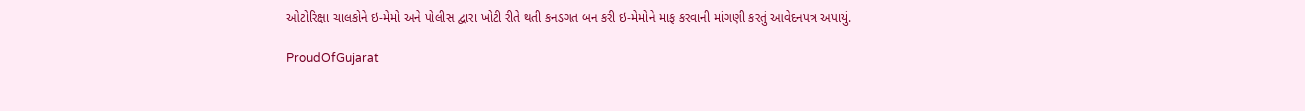ઓટોરિક્ષા ચાલકોને ઇ-મેમો અને પોલીસ દ્વારા ખોટી રીતે થતી કનડગત બન કરી ઇ-મેમોને માફ કરવાની માંગણી કરતું આવેદનપત્ર અપાયું.

ProudOfGujarat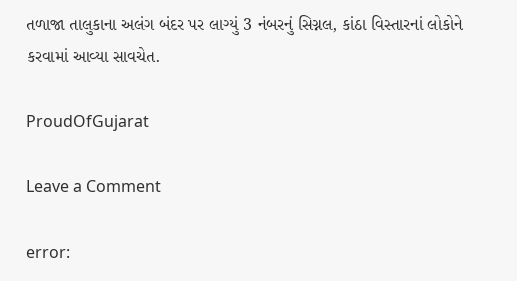તળાજા તાલુકાના અલંગ બંદર પર લાગ્યું 3 નંબરનું સિગ્નલ, કાંઠા વિસ્તારનાં લોકોને કરવામાં આવ્યા સાવચેત.

ProudOfGujarat

Leave a Comment

error: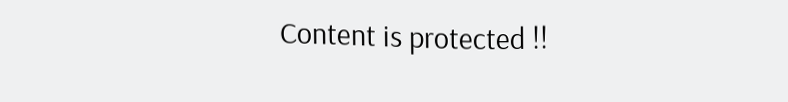Content is protected !!